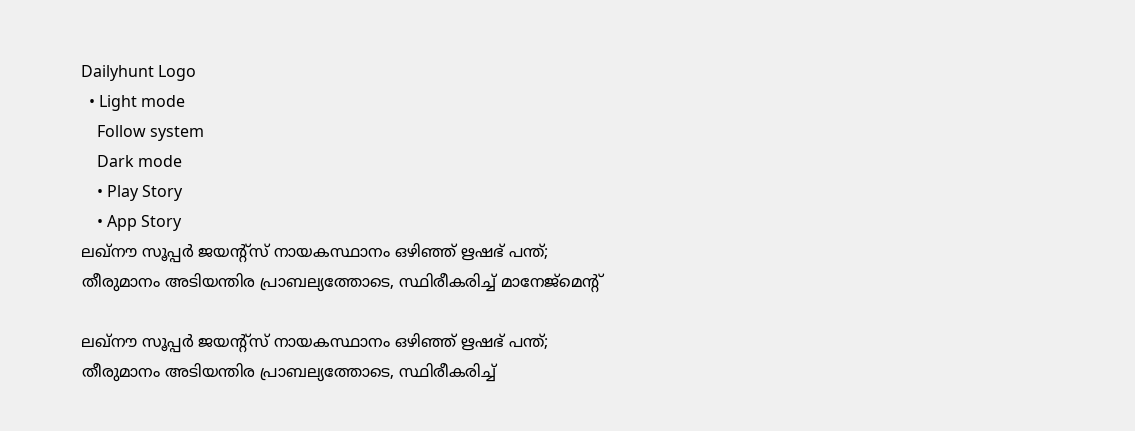Dailyhunt Logo
  • Light mode
    Follow system
    Dark mode
    • Play Story
    • App Story
ലഖ്നൗ സൂപ്പര്‍ ജയന്റ്സ് നായകസ്ഥാനം ഒഴിഞ്ഞ് ഋഷഭ് പന്ത്; തീരുമാനം അടിയന്തിര പ്രാബല്യത്തോടെ, സ്ഥിരീകരിച്ച്‌ മാനേജ്മെന്റ്

ലഖ്നൗ സൂപ്പര്‍ ജയന്റ്സ് നായകസ്ഥാനം ഒഴിഞ്ഞ് ഋഷഭ് പന്ത്; തീരുമാനം അടിയന്തിര പ്രാബല്യത്തോടെ, സ്ഥിരീകരിച്ച്‌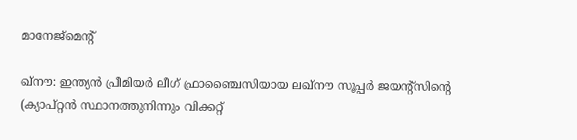മാനേജ്മെന്റ്

ഖ്നൗ: ഇന്ത്യന്‍ പ്രീമിയര്‍ ലീഗ് ഫ്രാഞ്ചൈസിയായ ലഖ്നൗ സൂപ്പര്‍ ജയന്റ്സിന്റെ (ക്യാപ്റ്റന്‍ സ്ഥാനത്തുനിന്നും വിക്കറ്റ്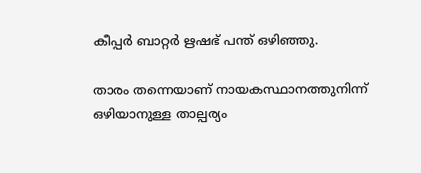കീപ്പര്‍ ബാറ്റര്‍ ഋഷഭ് പന്ത് ഒഴിഞ്ഞു.

താരം തന്നെയാണ് നായകസ്ഥാനത്തുനിന്ന് ഒഴിയാനുള്ള താല്പര്യം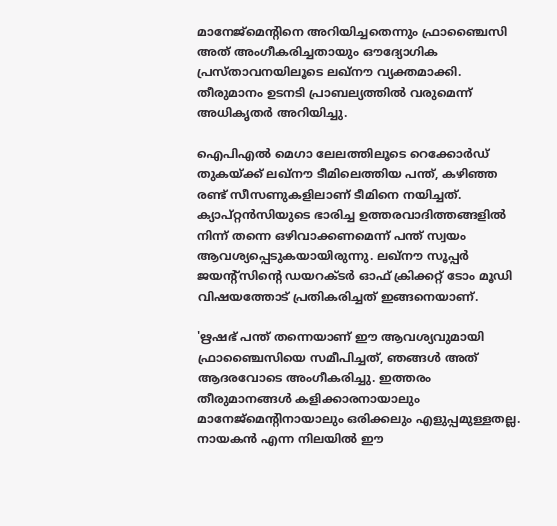മാനേജ്മെന്റിനെ അറിയിച്ചതെന്നും ഫ്രാഞ്ചൈസി അത് അംഗീകരിച്ചതായും ഔദ്യോഗിക പ്രസ്താവനയിലൂടെ ലഖ്നൗ വ്യക്തമാക്കി. തീരുമാനം ഉടനടി പ്രാബല്യത്തില്‍ വരുമെന്ന് അധികൃതര്‍ അറിയിച്ചു.

ഐപിഎല്‍ മെഗാ ലേലത്തിലൂടെ റെക്കോര്‍ഡ് തുകയ്‌ക്ക് ലഖ്നൗ ടീമിലെത്തിയ പന്ത്, കഴിഞ്ഞ രണ്ട് സീസണുകളിലാണ് ടീമിനെ നയിച്ചത്. ക്യാപ്റ്റന്‍സിയുടെ ഭാരിച്ച ഉത്തരവാദിത്തങ്ങളില്‍ നിന്ന് തന്നെ ഒഴിവാക്കണമെന്ന് പന്ത് സ്വയം ആവശ്യപ്പെടുകയായിരുന്നു. ലഖ്നൗ സൂപ്പര്‍ ജയന്റ്സിന്റെ ഡയറക്ടര്‍ ഓഫ് ക്രിക്കറ്റ് ടോം മൂഡി വിഷയത്തോട് പ്രതികരിച്ചത് ഇങ്ങനെയാണ്.

'ഋഷഭ് പന്ത് തന്നെയാണ് ഈ ആവശ്യവുമായി ഫ്രാഞ്ചൈസിയെ സമീപിച്ചത്, ഞങ്ങള്‍ അത് ആദരവോടെ അംഗീകരിച്ചു. ഇത്തരം തീരുമാനങ്ങള്‍ കളിക്കാരനായാലും മാനേജ്മെന്റിനായാലും ഒരിക്കലും എളുപ്പമുള്ളതല്ല. നായകന്‍ എന്ന നിലയില്‍ ഈ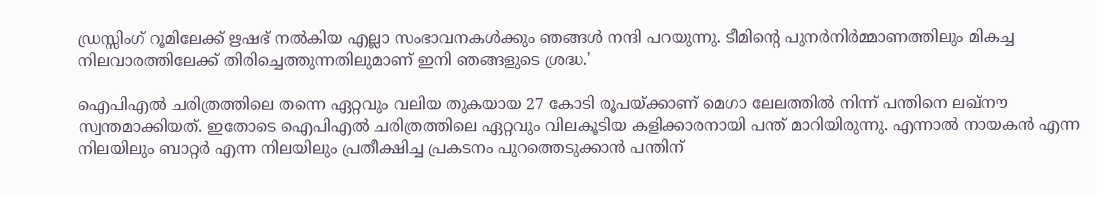ഡ്രസ്സിംഗ് റൂമിലേക്ക് ഋഷഭ് നല്‍കിയ എല്ലാ സംഭാവനകള്‍ക്കും ഞങ്ങള്‍ നന്ദി പറയുന്നു. ടീമിന്റെ പുനര്‍നിര്‍മ്മാണത്തിലും മികച്ച നിലവാരത്തിലേക്ക് തിരിച്ചെത്തുന്നതിലുമാണ് ഇനി ഞങ്ങളുടെ ശ്രദ്ധ.'

ഐപിഎല്‍ ചരിത്രത്തിലെ തന്നെ ഏറ്റവും വലിയ തുകയായ 27 കോടി രൂപയ്‌ക്കാണ് മെഗാ ലേലത്തില്‍ നിന്ന് പന്തിനെ ലഖ്നൗ സ്വന്തമാക്കിയത്. ഇതോടെ ഐപിഎല്‍ ചരിത്രത്തിലെ ഏറ്റവും വിലകൂടിയ കളിക്കാരനായി പന്ത് മാറിയിരുന്നു. എന്നാല്‍ നായകന്‍ എന്ന നിലയിലും ബാറ്റര്‍ എന്ന നിലയിലും പ്രതീക്ഷിച്ച പ്രകടനം പുറത്തെടുക്കാന്‍ പന്തിന്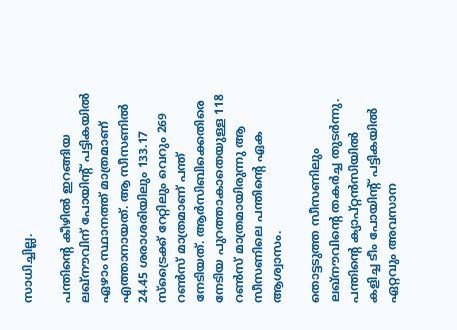സാധിച്ചില്ല.

പന്തിന്റെ കീഴില്‍ ഇറങ്ങിയ ലഖ്നൗവിന് പോയിന്റ് പട്ടികയില്‍ ഏഴാം സ്ഥാനത്ത് മാത്രമാണ് എത്താനായത്. ആ സീസണില്‍ 24.45 ശരാശരിയിലും 133.17 സ്‌ട്രൈക്ക് റേറ്റിലും വെറും 269 റണ്‍സ് മാത്രമാണ് പന്ത് നേടിയത്. ആര്‍സിബിക്കെതിരെ നേടിയ പുറത്താകാതെയുള്ള 118 റണ്‍സ് മാത്രമായിരുന്നു ആ സീസണിലെ പന്തിന്റെ ഏക ആശ്വാസം.

തൊട്ടടുത്ത സീസണിലും ലഖ്നൗവിന്റെ തകര്‍ച്ച തുടര്‍ന്നു. പന്തിന്റെ ക്യാപ്റ്റന്‍സിയില്‍ കളിച്ച ടീം പോയിന്റ് പട്ടികയില്‍ ഏറ്റവും അവസാന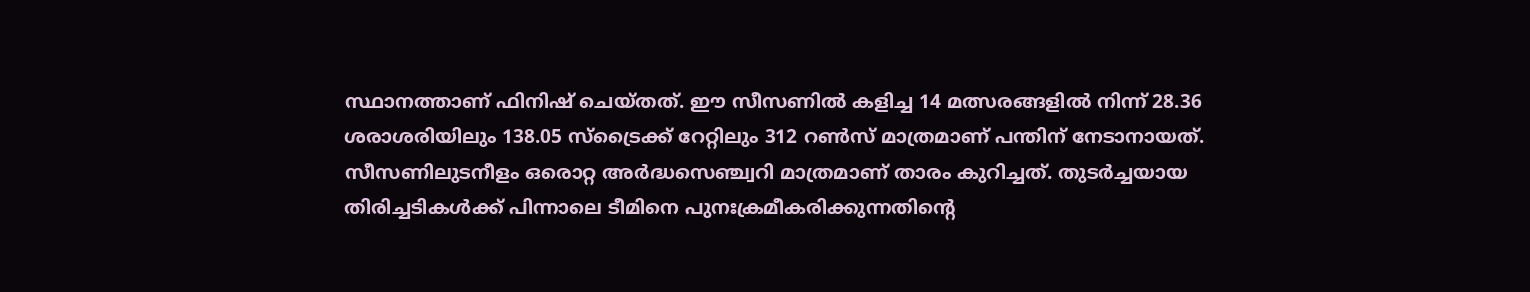സ്ഥാനത്താണ് ഫിനിഷ് ചെയ്തത്. ഈ സീസണില്‍ കളിച്ച 14 മത്സരങ്ങളില്‍ നിന്ന് 28.36 ശരാശരിയിലും 138.05 സ്‌ട്രൈക്ക് റേറ്റിലും 312 റണ്‍സ് മാത്രമാണ് പന്തിന് നേടാനായത്. സീസണിലുടനീളം ഒരൊറ്റ അര്‍ദ്ധസെഞ്ച്വറി മാത്രമാണ് താരം കുറിച്ചത്. തുടര്‍ച്ചയായ തിരിച്ചടികള്‍ക്ക് പിന്നാലെ ടീമിനെ പുനഃക്രമീകരിക്കുന്നതിന്റെ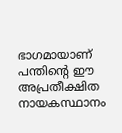ഭാഗമായാണ് പന്തിന്റെ ഈ അപ്രതീക്ഷിത നായകസ്ഥാനം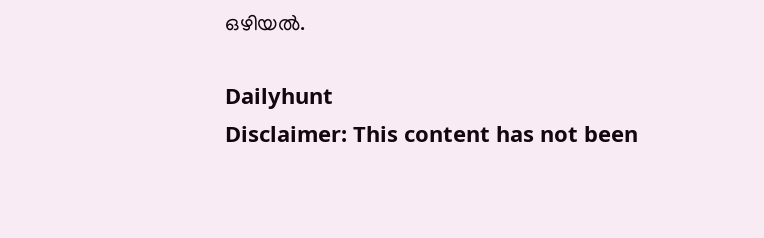ഒഴിയല്‍.

Dailyhunt
Disclaimer: This content has not been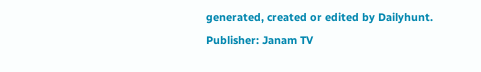generated, created or edited by Dailyhunt. Publisher: Janam TV